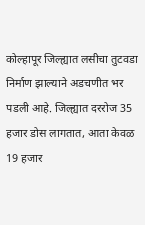कोल्हापूर जिल्ह्यात लसीचा तुटवडा निर्माण झाल्याने अडचणीत भर पडली आहे. जिल्ह्यात दररोज 35 हजार डोस लागतात, आता केवळ 19 हजार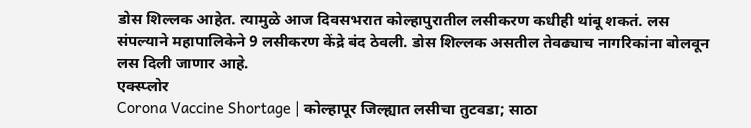डोस शिल्लक आहेत. त्यामुळे आज दिवसभरात कोल्हापुरातील लसीकरण कधीही थांबू शकतं. लस संपल्याने महापालिकेने 9 लसीकरण केंद्रे बंद ठेवली. डोस शिल्लक असतील तेवढ्याच नागरिकांना बोलवून लस दिली जाणार आहे.
एक्स्प्लोर
Corona Vaccine Shortage | कोल्हापूर जिल्ह्यात लसीचा तुटवडा; साठा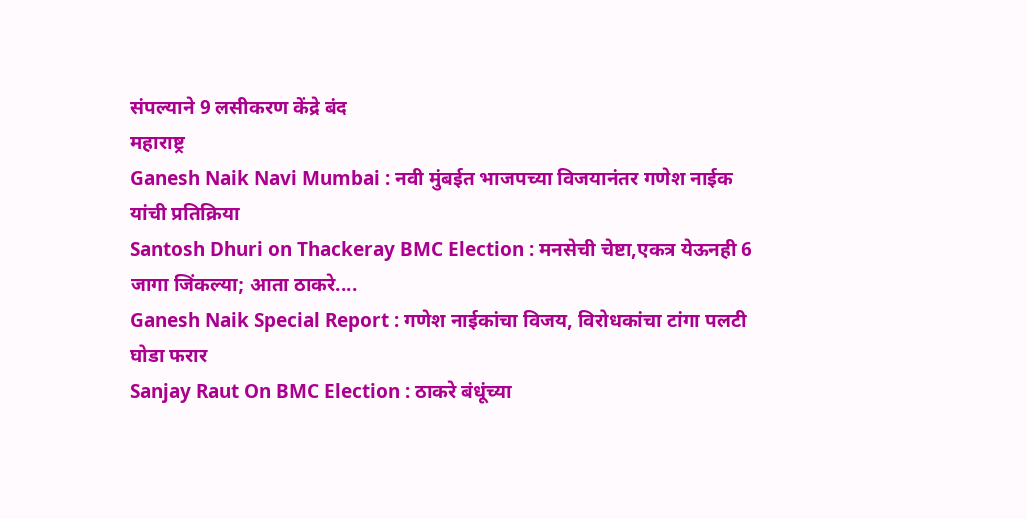संपल्याने 9 लसीकरण केंद्रे बंद
महाराष्ट्र
Ganesh Naik Navi Mumbai : नवी मुंबईत भाजपच्या विजयानंतर गणेश नाईक यांची प्रतिक्रिया
Santosh Dhuri on Thackeray BMC Election : मनसेची चेष्टा,एकत्र येऊनही 6 जागा जिंकल्या; आता ठाकरे....
Ganesh Naik Special Report : गणेश नाईकांचा विजय, विरोधकांचा टांगा पलटी घोडा फरार
Sanjay Raut On BMC Election : ठाकरे बंधूंच्या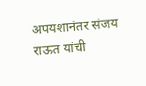अपयशानंतर संजय राऊत यांची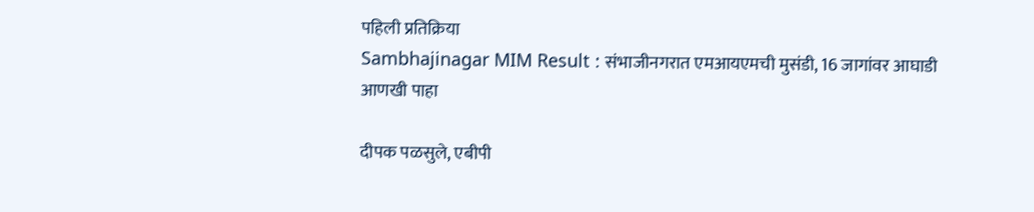पहिली प्रतिक्रिया
Sambhajinagar MIM Result : संभाजीनगरात एमआयएमची मुसंडी, 16 जागांवर आघाडी
आणखी पाहा

दीपक पळसुले, एबीपी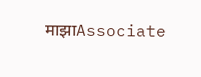माझाAssociate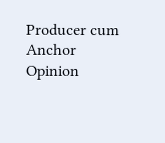Producer cum Anchor
Opinion